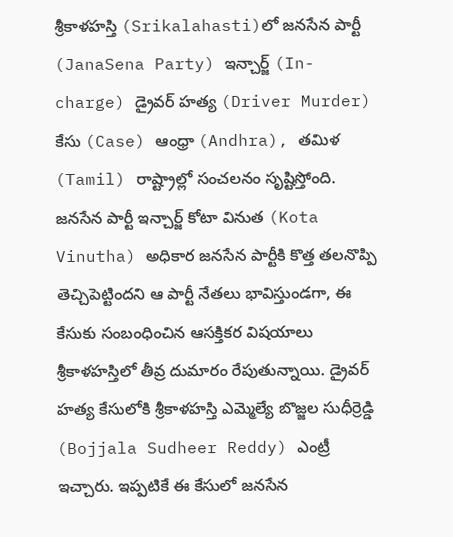శ్రీకాళహస్తి (Srikalahasti)లో జనసేన పార్టీ (JanaSena Party) ఇన్చార్జ్ (In-charge) డ్రైవర్ హత్య (Driver Murder) కేసు (Case) ఆంధ్రా (Andhra), తమిళ (Tamil) రాష్ట్రాల్లో సంచలనం సృష్టిస్తోంది. జనసేన పార్టీ ఇన్చార్జ్ కోటా వినుత (Kota Vinutha) అధికార జనసేన పార్టీకి కొత్త తలనొప్పి తెచ్చిపెట్టిందని ఆ పార్టీ నేతలు భావిస్తుండగా, ఈ కేసుకు సంబంధించిన ఆసక్తికర విషయాలు శ్రీకాళహస్తిలో తీవ్ర దుమారం రేపుతున్నాయి. డ్రైవర్ హత్య కేసులోకి శ్రీకాళహస్తి ఎమ్మెల్యే బొజ్జల సుధీర్రెడ్డి (Bojjala Sudheer Reddy) ఎంట్రీ ఇచ్చారు. ఇప్పటికే ఈ కేసులో జనసేన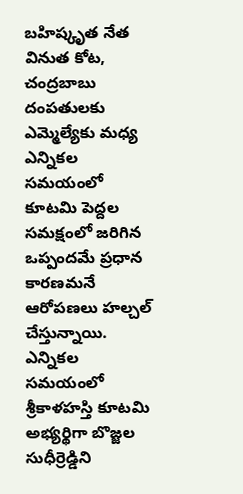బహిష్కృత నేత వినుత కోట, చంద్రబాబు దంపతులకు ఎమ్మెల్యేకు మధ్య ఎన్నికల సమయంలో కూటమి పెద్దల సమక్షంలో జరిగిన ఒప్పందమే ప్రధాన కారణమనే ఆరోపణలు హల్చల్ చేస్తున్నాయి.
ఎన్నికల సమయంలో శ్రీకాళహస్తి కూటమి అభ్యర్థిగా బొజ్జల సుధీర్రెడ్డిని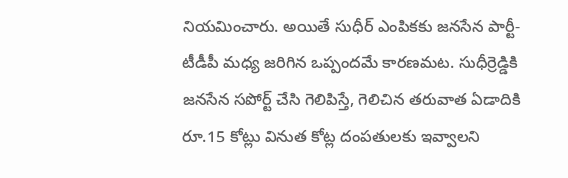నియమించారు. అయితే సుధీర్ ఎంపికకు జనసేన పార్టీ-టీడీపీ మధ్య జరిగిన ఒప్పందమే కారణమట. సుధీర్రెడ్డికి జనసేన సపోర్ట్ చేసి గెలిపిస్తే, గెలిచిన తరువాత ఏడాదికి రూ.15 కోట్లు వినుత కోట్ల దంపతులకు ఇవ్వాలని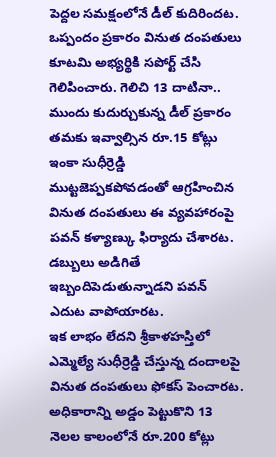పెద్దల సమక్షంలోనే డీల్ కుదిరిందట. ఒప్పందం ప్రకారం వినుత దంపతులు కూటమి అభ్యర్థికి సపోర్ట్ చేసి గెలిపించారు. గెలిచి 13 దాటినా.. ముందు కుదుర్చుకున్న డీల్ ప్రకారం తమకు ఇవ్వాల్సిన రూ.15 కోట్లు ఇంకా సుధీర్రెడ్డి ముట్టజెప్పకపోవడంతో ఆగ్రహించిన వినుత దంపతులు ఈ వ్యవహారంపై పవన్ కళ్యాణ్కు ఫిర్యాదు చేశారట. డబ్బులు అడిగితే ఇబ్బందిపెడుతున్నాడని పవన్ ఎదుట వాపోయారట.
ఇక లాభం లేదని శ్రీకాళహస్తిలో ఎమ్మెల్యే సుధీర్రెడ్డి చేస్తున్న దందాలపై వినుత దంపతులు ఫోకస్ పెంచారట. అధికారాన్ని అడ్డం పెట్టుకొని 13 నెలల కాలంలోనే రూ.200 కోట్లు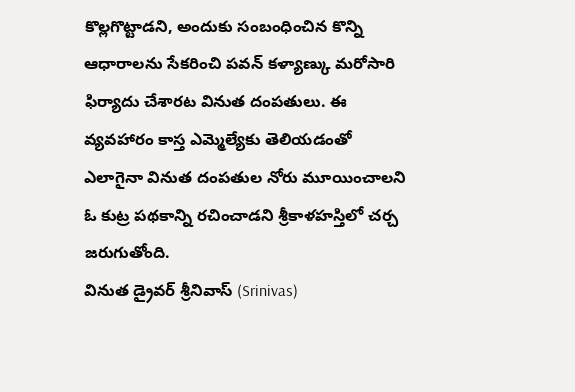కొల్లగొట్టాడని, అందుకు సంబంధించిన కొన్ని ఆధారాలను సేకరించి పవన్ కళ్యాణ్కు మరోసారి ఫిర్యాదు చేశారట వినుత దంపతులు. ఈ వ్యవహారం కాస్త ఎమ్మెల్యేకు తెలియడంతో ఎలాగైనా వినుత దంపతుల నోరు మూయించాలని ఓ కుట్ర పథకాన్ని రచించాడని శ్రీకాళహస్తిలో చర్చ జరుగుతోంది.
వినుత డ్రైవర్ శ్రీనివాస్ (Srinivas)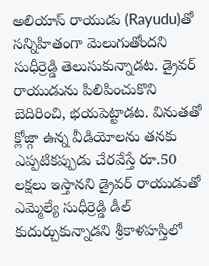అలియాస్ రాయుడు (Rayudu)తో సన్నిహితంగా మెలుగుతోందని సుధీర్రెడ్డి తెలుసుకున్నాడట. డ్రైవర్ రాయుడును పిలిపించుకొని బెదిరించి, భయపెట్టాడట. వినుతతో క్లోజ్గా ఉన్న వీడియోలను తనకు ఎప్పటికప్పుడు చేరవేస్తే రూ.50 లక్షలు ఇస్తానని డ్రైవర్ రాయుడుతో ఎమ్మెల్యే సుధీర్రెడ్డి డీల్ కుదుర్చుకున్నాడని శ్రీకాళహస్తిలో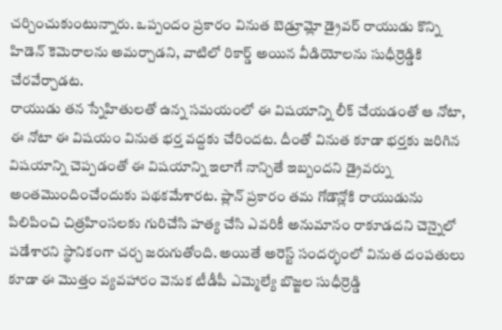చర్చించుకుంటున్నారు. ఒప్పందం ప్రకారం వినుత బెడ్రూమ్లో డ్రైవర్ రాయుడు కొన్ని హిడెన్ కెమెరాలను అమర్చాడని, వాటిలో రికార్డ్ అయిన వీడియోలను సుధీర్రెడ్డికి చేరవేర్చాడట.
రాయుడు తన స్నేహితులతో ఉన్న సమయంలో ఈ విషయాన్ని లీక్ చేయడంతో ఆ నోటా, ఈ నోటా ఈ విషయం వినుత భర్త వద్దకు చేరిందట. దీంతో వినుత కూడా భర్తకు జరిగిన విషయాన్ని చెప్పడంతో ఈ విషయాన్ని ఇలాగే నాన్చితే ఇబ్బందని డ్రైవర్ను అంతమొందించేందుకు పథకమేశారట. ప్లాన్ ప్రకారం తమ గోడౌన్లోకి రాయుడును పిలిపించి చిత్రహింసలకు గురిచేసి హత్య చేసి ఎవరికీ అనుమానం రాకూడదని చెన్నైలో పడేశారని స్థానికంగా చర్చ జరుగుతోంది. అయితే అరెస్ట్ సందర్భంలో వినుత దంపతులు కూడా ఈ మొత్తం వ్యవహారం వెనుక టీడీపీ ఎమ్మెల్యే బొజ్జల సుధీర్రెడ్డి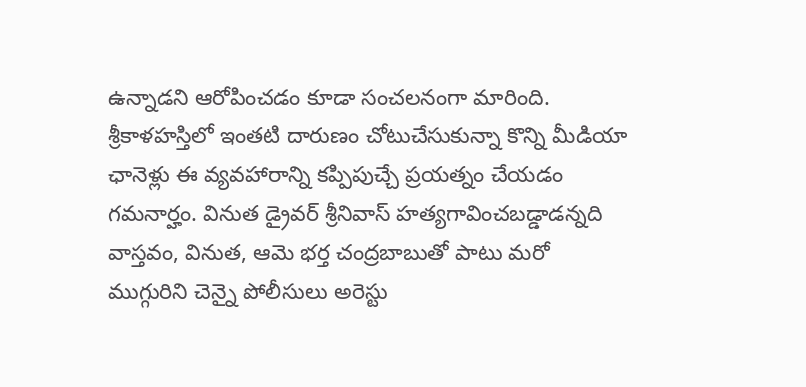ఉన్నాడని ఆరోపించడం కూడా సంచలనంగా మారింది.
శ్రీకాళహస్తిలో ఇంతటి దారుణం చోటుచేసుకున్నా కొన్ని మీడియా ఛానెళ్లు ఈ వ్యవహారాన్ని కప్పిపుచ్చే ప్రయత్నం చేయడం గమనార్హం. వినుత డ్రైవర్ శ్రీనివాస్ హత్యగావించబడ్డాడన్నది వాస్తవం, వినుత, ఆమె భర్త చంద్రబాబుతో పాటు మరో ముగ్గురిని చెన్నై పోలీసులు అరెస్టు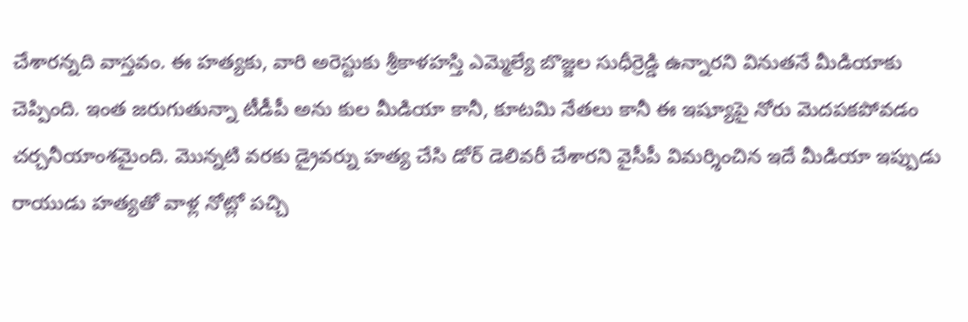చేశారన్నది వాస్తవం. ఈ హత్యకు, వారి అరెస్టుకు శ్రీకాళహస్తి ఎమ్మెల్యే బొజ్జల సుధీర్రెడ్డి ఉన్నారని వినుతనే మీడియాకు చెప్పింది. ఇంత జరుగుతున్నా టీడీపీ అను కుల మీడియా కానీ, కూటమి నేతలు కానీ ఈ ఇష్యూపై నోరు మెదపకపోవడం చర్చనీయాంశమైంది. మొన్నటి వరకు డ్రైవర్ను హత్య చేసి డోర్ డెలివరీ చేశారని వైసీపీ విమర్శించిన ఇదే మీడియా ఇప్పుడు రాయుడు హత్యతో వాళ్ల నోట్లో పచ్చి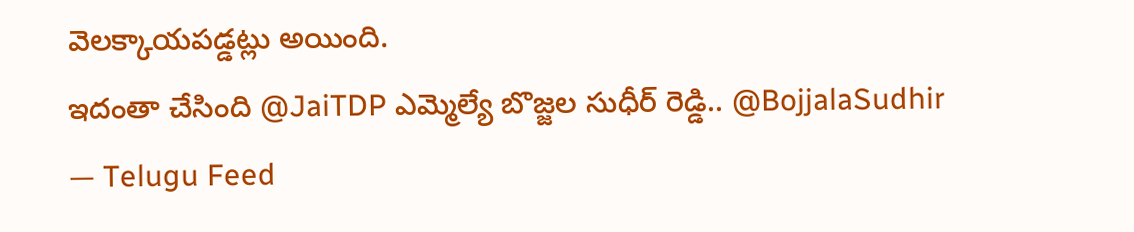వెలక్కాయపడ్డట్లు అయింది.
ఇదంతా చేసింది @JaiTDP ఎమ్మెల్యే బొజ్జల సుధీర్ రెడ్డి.. @BojjalaSudhir
— Telugu Feed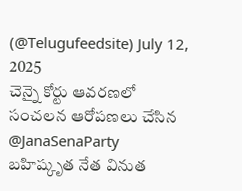(@Telugufeedsite) July 12, 2025
చెన్నై కోర్టు ఆవరణలో సంచలన ఆరోపణలు చేసిన @JanaSenaParty బహిష్కృత నేత వినుత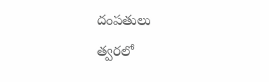దంపతులు
త్వరలో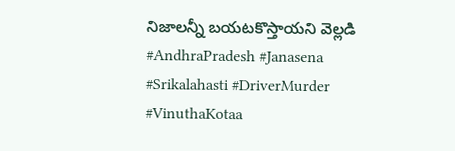నిజాలన్నీ బయటకొస్తాయని వెల్లడి #AndhraPradesh #Janasena #Srikalahasti #DriverMurder #VinuthaKotaa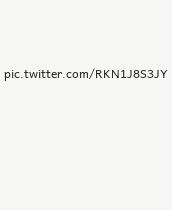pic.twitter.com/RKN1J8S3JY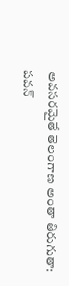అవసరమైతే తెలంగాణ అంతా తిరుగుతా: పవన్